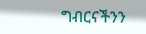ግብርናችንን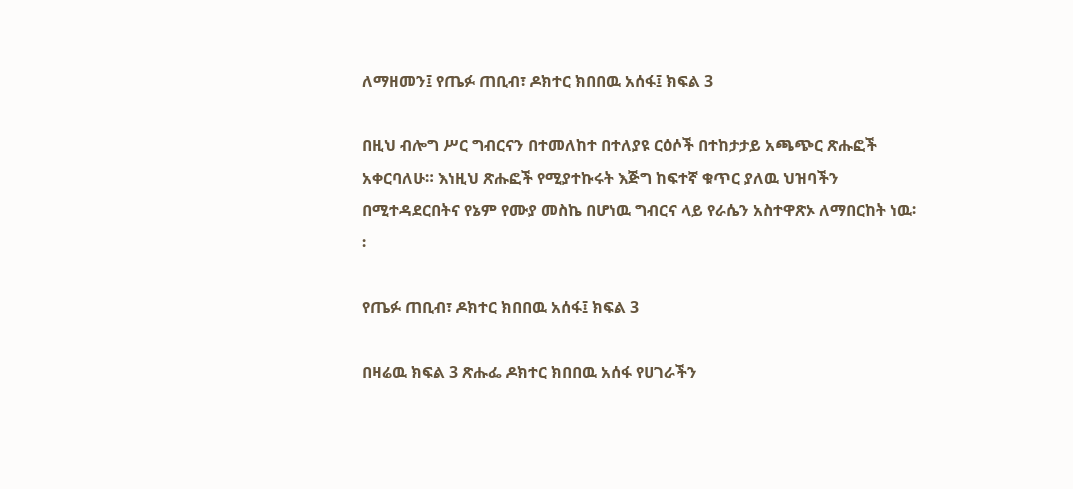ለማዘመን፤ የጤፉ ጠቢብ፣ ዶክተር ክበበዉ አሰፋ፤ ክፍል 3

በዚህ ብሎግ ሥር ግብርናን በተመለከተ በተለያዩ ርዕሶች በተከታታይ አጫጭር ጽሑፎች አቀርባለሁ። እነዚህ ጽሑፎች የሚያተኩሩት እጅግ ከፍተኛ ቁጥር ያለዉ ህዝባችን በሚተዳደርበትና የኔም የሙያ መስኬ በሆነዉ ግብርና ላይ የራሴን አስተዋጽኦ ለማበርከት ነዉ፡፡

የጤፉ ጠቢብ፣ ዶክተር ክበበዉ አሰፋ፤ ክፍል 3

በዛሬዉ ክፍል 3 ጽሑፌ ዶክተር ክበበዉ አሰፋ የሀገራችን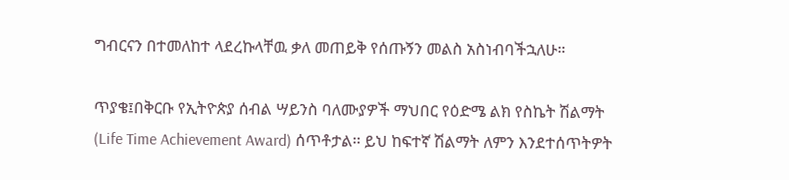ግብርናን በተመለከተ ላደረኩላቸዉ ቃለ መጠይቅ የሰጡኝን መልስ አስነብባችኋለሁ።

ጥያቄ፤በቅርቡ የኢትዮጵያ ሰብል ሣይንስ ባለሙያዎች ማህበር የዕድሜ ልክ የስኬት ሽልማት  (Life Time Achievement Award) ሰጥቶታል፡፡ ይህ ከፍተኛ ሽልማት ለምን እንደተሰጥትዎት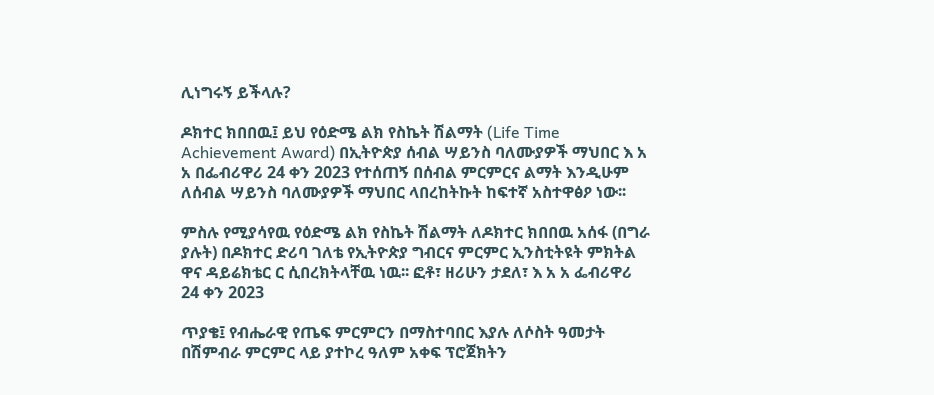ሊነግሩኝ ይችላሉ?

ዶክተር ክበበዉ፤ ይህ የዕድሜ ልክ የስኬት ሽልማት (Life Time Achievement Award) በኢትዮጵያ ሰብል ሣይንስ ባለሙያዎች ማህበር እ አ አ በፌብሪዋሪ 24 ቀን 2023 የተሰጠኝ በሰብል ምርምርና ልማት እንዲሁም ለሰብል ሣይንስ ባለሙያዎች ማህበር ላበረከትኩት ከፍተኛ አስተዋፅዖ ነው፡፡

ምስሉ የሚያሳየዉ የዕድሜ ልክ የስኬት ሽልማት ለዶክተር ክበበዉ አሰፋ (በግራ ያሉት) በዶክተር ድሪባ ገለቴ የኢትዮጵያ ግብርና ምርምር ኢንስቲትዩት ምክትል ዋና ዳይሬክቴር ር ሲበረክትላቸዉ ነዉ፡፡ ፎቶ፣ ዘሪሁን ታደለ፣ እ አ አ ፌብሪዋሪ 24 ቀን 2023

ጥያቄ፤ የብሔራዊ የጤፍ ምርምርን በማስተባበር እያሉ ለሶስት ዓመታት በሽምብራ ምርምር ላይ ያተኮረ ዓለም አቀፍ ፕሮጀክትን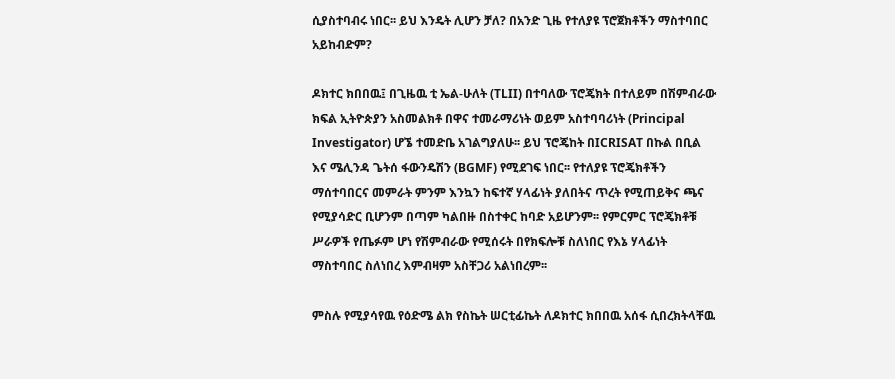ሲያስተባብሩ ነበር፡፡ ይህ እንዴት ሊሆን ቻለ? በአንድ ጊዜ የተለያዩ ፕሮጀክቶችን ማስተባበር አይከብድም?

ዶክተር ክበበዉ፤ በጊዜዉ ቲ ኤል-ሁለት (TLII) በተባለው ፕሮጄክት በተለይም በሽምብራው ክፍል ኢትዮጵያን አስመልክቶ በዋና ተመራማሪነት ወይም አስተባባሪነት (Principal Investigator) ሆኜ ተመድቤ አገልግያለሁ፡፡ ይህ ፕሮጄከት በICRISAT በኩል በቢል እና ሜሊንዳ ጌትሰ ፋውንዴሽን (BGMF) የሚደገፍ ነበር፡፡ የተለያዩ ፕሮጄክቶችን ማሰተባበርና መምራት ምንም እንኳን ከፍተኛ ሃላፊነት ያለበትና ጥረት የሚጠይቅና ጫና የሚያሳድር ቢሆንም በጣም ካልበዙ በስተቀር ከባድ አይሆንም፡፡ የምርምር ፕሮጄክቶቹ ሥራዎች የጤፉም ሆነ የሽምብራው የሚሰሩት በየክፍሎቹ ስለነበር የእኔ ሃላፊነት ማስተባበር ስለነበረ እምብዛም አስቸጋሪ አልነበረም፡፡

ምስሉ የሚያሳየዉ የዕድሜ ልክ የስኬት ሠርቲፊኬት ለዶክተር ክበበዉ አሰፋ ሲበረክትላቸዉ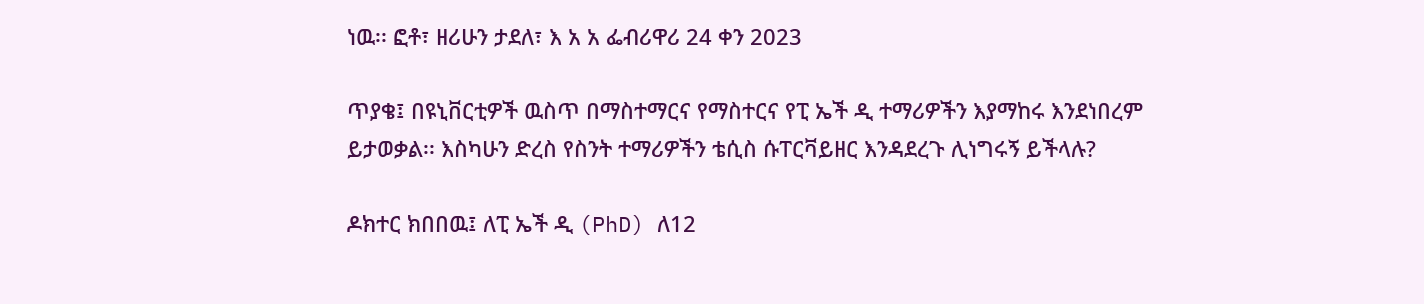ነዉ፡፡ ፎቶ፣ ዘሪሁን ታደለ፣ እ አ አ ፌብሪዋሪ 24 ቀን 2023

ጥያቄ፤ በዩኒቨርቲዎች ዉስጥ በማስተማርና የማስተርና የፒ ኤች ዲ ተማሪዎችን እያማከሩ እንደነበረም ይታወቃል፡፡ እስካሁን ድረስ የስንት ተማሪዎችን ቴሲስ ሱፐርቫይዘር እንዳደረጉ ሊነግሩኝ ይችላሉ?

ዶክተር ክበበዉ፤ ለፒ ኤች ዲ (PhD) ለ12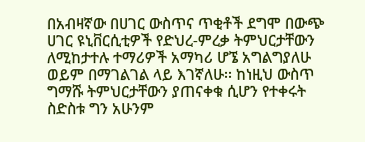በአብዛኛው በሀገር ውስጥና ጥቂቶች ደግሞ በውጭ ሀገር ዩኒቨርሲቲዎች የድህረ-ምረቃ ትምህርታቸውን ለሚከታተሉ ተማሪዎች አማካሪ ሆኜ አግልግያለሁ ወይም በማገልገል ላይ እገኛለሁ፡፡ ከነዚህ ውስጥ ግማሹ ትምህርታቸውን ያጠናቀቁ ሲሆን የተቀሩት ስድስቱ ግን አሁንም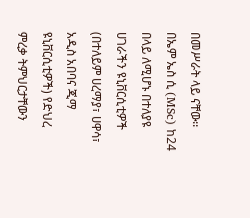በመሥራት ላይ ናቸው፡፡ በኤም ኤስ ሲ (MSc) ከ24 በላይ ለሚሆኑ በተለያዩ ሀገራችን ዩኒቨርሲቲዎች (በተለይም ሀረማያ፣ ሀዋሳ፣ አዲስ አበባና ጂማ ዩኒቨርሲቲዎች) የድህረ ምረቃ ትምህርታቸውን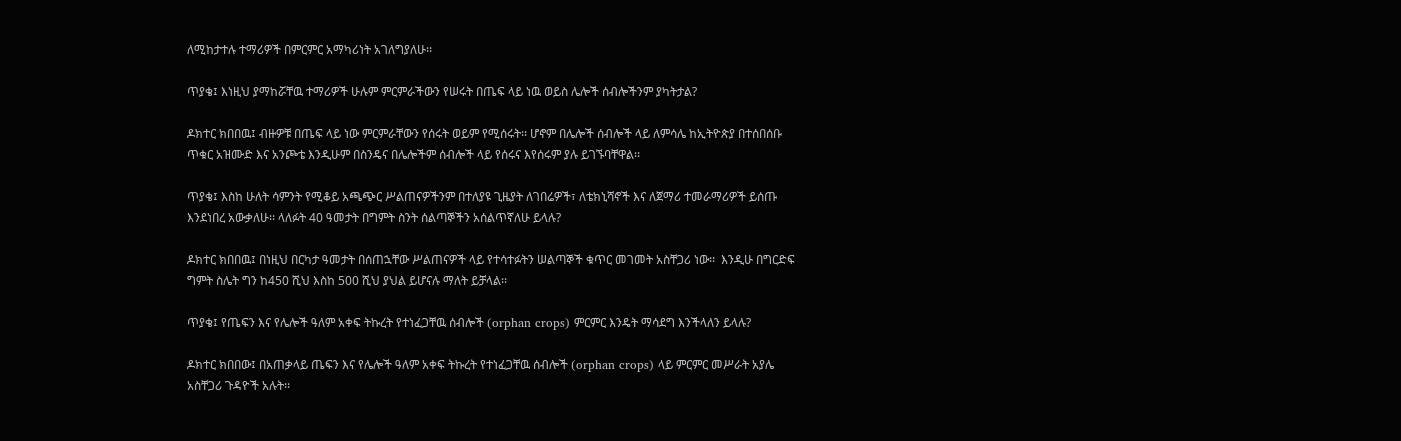ለሚከታተሉ ተማሪዎች በምርምር አማካሪነት አገለግያለሁ፡፡

ጥያቄ፤ እነዚህ ያማከሯቸዉ ተማሪዎች ሁሉም ምርምራችውን የሠሩት በጤፍ ላይ ነዉ ወይስ ሌሎች ሰብሎችንም ያካትታል?

ዶክተር ክበበዉ፤ ብዙዎቹ በጤፍ ላይ ነው ምርምራቸውን የሰሩት ወይም የሚሰሩት፡፡ ሆኖም በሌሎች ሰብሎች ላይ ለምሳሌ ከኢትዮጵያ በተሰበሰቡ ጥቁር አዝሙድ እና አንጮቴ እንዲሁም በስንዴና በሌሎችም ሰብሎች ላይ የሰሩና እየሰሩም ያሉ ይገኙባቸዋል፡፡

ጥያቄ፤ እስከ ሁለት ሳምንት የሚቆይ አጫጭር ሥልጠናዎችንም በተለያዩ ጊዜያት ለገበሬዎች፣ ለቴክኒሻኖች እና ለጀማሪ ተመራማሪዎች ይሰጡ እንደነበረ አውቃለሁ፡፡ ላለፉት 40 ዓመታት በግምት ስንት ሰልጣኞችን አሰልጥኛለሁ ይላሉ?

ዶክተር ክበበዉ፤ በነዚህ በርካታ ዓመታት በሰጠኋቸው ሥልጠናዎች ላይ የተሳተፉትን ሠልጣኞች ቁጥር መገመት አስቸጋሪ ነው፡፡  እንዲሁ በግርድፍ ግምት ስሌት ግን ከ450 ሺህ እስከ 500 ሺህ ያህል ይሆናሉ ማለት ይቻላል፡፡

ጥያቄ፤ የጤፍን እና የሌሎች ዓለም አቀፍ ትኩረት የተነፈጋቸዉ ሰብሎች (orphan crops) ምርምር እንዴት ማሳደግ እንችላለን ይላሉ?

ዶክተር ክበበው፤ በአጠቃላይ ጤፍን እና የሌሎች ዓለም አቀፍ ትኩረት የተነፈጋቸዉ ሰብሎች (orphan crops) ላይ ምርምር መሥራት አያሌ አስቸጋሪ ጉዳዮች አሉት፡፡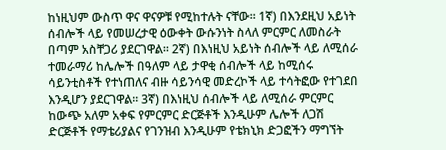ከነዚህም ውስጥ ዋና ዋናዎቹ የሚከተሉት ናቸው፡፡ 1ኛ) በእንደዚህ አይነት ሰብሎች ላይ የመሠረታዊ ዕውቀት ውሱንነት ስላለ ምርምር ለመስራት በጣም አስቸጋሪ ያደርገዋል፡፡ 2ኛ) በእነዚህ አይነት ሰብሎች ላይ ለሚሰራ ተመራማሪ ከሌሎች በዓለም ላይ ታዋቂ ሰብሎች ላይ ከሚሰሩ ሳይንቲስቶች የተነጠለና ብዙ ሳይንሳዊ መድረኮች ላይ ተሳትፎው የተገደበ እንዲሆን ያደርገዋል፡፡ 3ኛ) በእነዚህ ሰብሎች ላይ ለሚሰራ ምርምር ከውጭ አለም አቀፍ የምርምር ድርጅቶች እንዲሁም ሌሎች ለጋሽ ድርጅቶች የማቴሪያልና የገንዝብ እንዲሁም የቴክኒክ ድጋፎችን ማግኘት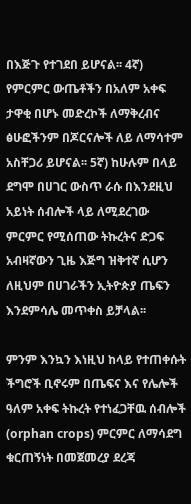በእጅጉ የተገደበ ይሆናል፡፡ 4ኛ) የምርምር ውጤቶችን በአለም አቀፍ ታዋቂ በሆኑ መድረኮች ለማቅረብና ፅሁፎችንም በጆርናሎች ለይ ለማሳተም አስቸጋሪ ይሆናል፡፡ 5ኛ) ከሁሉም በላይ ደግሞ በሀገር ውስጥ ራሱ በእንደዚህ አይነት ሰብሎች ላይ ለሚደረገው ምርምር የሚሰጠው ትኩረትና ድጋፍ አብዛኛውን ጊዜ እጅግ ዝቅተኛ ሲሆን ለዚህም በሀገራችን ኢትዮጵያ ጤፍን እንደምሳሌ መጥቀስ ይቻላል፡፡

ምንም እንኳን እነዚህ ከላይ የተጠቀሱት ችግሮች ቢኖሩም በጤፍና እና የሌሎች ዓለም አቀፍ ትኩረት የተነፈጋቸዉ ሰብሎች (orphan crops) ምርምር ለማሳደግ ቁርጠኝነት በመጀመረያ ደረጃ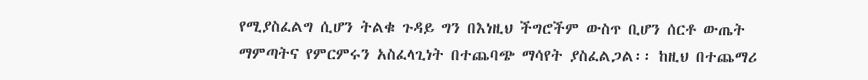የሚያስፈልግ ሲሆን ትልቁ ጉዳይ ግን በእነዚህ ችግሮችም ውስጥ ቢሆን ሰርቶ ውጤት ማምጣትና የምርምሩን አስፈላጊነት በተጨባጭ ማሳየት ያስፈልጋል፡፡ ከዚህ በተጨማሪ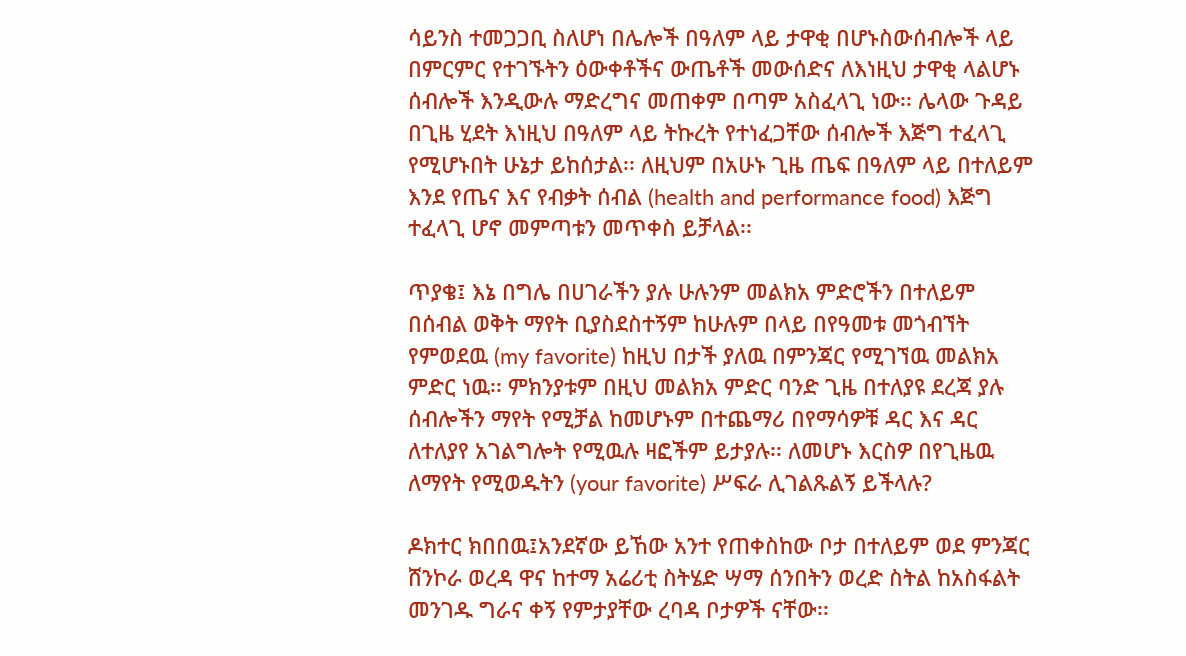ሳይንስ ተመጋጋቢ ስለሆነ በሌሎች በዓለም ላይ ታዋቂ በሆኑስውሰብሎች ላይ በምርምር የተገኙትን ዕውቀቶችና ውጤቶች መውሰድና ለእነዚህ ታዋቂ ላልሆኑ ሰብሎች እንዲውሉ ማድረግና መጠቀም በጣም አስፈላጊ ነው፡፡ ሌላው ጉዳይ በጊዜ ሂደት እነዚህ በዓለም ላይ ትኩረት የተነፈጋቸው ሰብሎች እጅግ ተፈላጊ የሚሆኑበት ሁኔታ ይከሰታል፡፡ ለዚህም በአሁኑ ጊዜ ጤፍ በዓለም ላይ በተለይም እንደ የጤና እና የብቃት ሰብል (health and performance food) እጅግ ተፈላጊ ሆኖ መምጣቱን መጥቀስ ይቻላል፡፡

ጥያቄ፤ እኔ በግሌ በሀገራችን ያሉ ሁሉንም መልክአ ምድሮችን በተለይም በሰብል ወቅት ማየት ቢያስደስተኝም ከሁሉም በላይ በየዓመቱ መጎብኘት የምወደዉ (my favorite) ከዚህ በታች ያለዉ በምንጃር የሚገኘዉ መልክአ ምድር ነዉ፡፡ ምክንያቱም በዚህ መልክአ ምድር ባንድ ጊዜ በተለያዩ ደረጃ ያሉ ሰብሎችን ማየት የሚቻል ከመሆኑም በተጨማሪ በየማሳዎቹ ዳር እና ዳር ለተለያየ አገልግሎት የሚዉሉ ዛፎችም ይታያሉ፡፡ ለመሆኑ እርስዎ በየጊዜዉ ለማየት የሚወዱትን (your favorite) ሥፍራ ሊገልጹልኝ ይችላሉ?

ዶክተር ክበበዉ፤አንደኛው ይኸው አንተ የጠቀስከው ቦታ በተለይም ወደ ምንጃር ሸንኮራ ወረዳ ዋና ከተማ አሬሪቲ ስትሄድ ሣማ ሰንበትን ወረድ ስትል ከአስፋልት መንገዱ ግራና ቀኝ የምታያቸው ረባዳ ቦታዎች ናቸው፡፡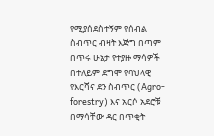የሚያሰደስተኝም የሰብል ስብጥር ብዛት እጅግ በጣም በጥሩ ሁኔታ የተያዙ ማሳዎች በተለይም ደግሞ የባህላዊ የእርሻና ደን ስብጥር (Agro-forestry) እና አርሶ አደሮቹ በማሳቸው ዳር በጥቂት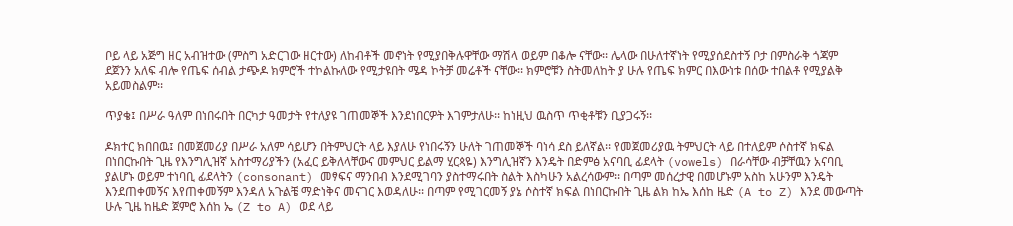ቦይ ላይ አጅግ ዘር አብዝተው (ምስግ አድርገው ዘርተው) ለከብቶች መኖነት የሚያበቅሉዋቸው ማሽላ ወይም በቆሎ ናቸው፡፡ ሌላው በሁለተኛነት የሚያሰደስተኝ ቦታ በምስራቅ ጎጃም ደጀንን አለፍ ብሎ የጤፍ ሰብል ታጭዶ ክምሮች ተኮልኩለው የሚታዩበት ሜዳ ኮትቻ መሬቶች ናቸው፡፡ ክምሮቹን ስትመለከት ያ ሁሉ የጤፍ ክምር በእውነቱ በሰው ተበልቶ የሚያልቅ አይመስልም፡፡

ጥያቄ፤ በሥራ ዓለም በነበሩበት በርካታ ዓመታት የተለያዩ ገጠመኞች እንደነበርዎት እገምታለሁ፡፡ ከነዚህ ዉስጥ ጥቂቶቹን ቢያጋሩኝ፡፡

ዶክተር ክበበዉ፤ በመጀመሪያ በሥራ አለም ሳይሆን በትምህርት ላይ እያለሁ የነበሩኝን ሁለት ገጠመኞች ባነሳ ደስ ይለኛል፡፡ የመጀመሪያዉ ትምህርት ላይ በተለይም ሶስተኛ ክፍል በነበርኩበት ጊዜ የእንግሊዝኛ አስተማሪያችን (አፈር ይቅለላቸውና መምህር ይልማ ሂርጳዬ) እንግሊዝኛን እንዴት በድምፅ አናባቢ ፊደላት (vowels) በራሳቸው ብቻቸዉን አናባቢ ያልሆኑ ወይም ተነባቢ ፊደላትን (consonant) መፃፍና ማንበብ እንደሚገባን ያስተማሩበት ስልት እስካሁን አልረሳውም፡፡ በጣም መሰረታዊ በመሆኑም አስከ አሁንም እንዴት እንደጠቀመኝና እየጠቀመኝም እንዳለ አጉልቼ ማድነቅና መናገር እወዳለሁ፡፡ በጣም የሚገርመኝ ያኔ ሶስተኛ ክፍል በነበርኩበት ጊዜ ልክ ከኤ እሰከ ዜድ (A to Z) እንደ መውጣት ሁሉ ጊዜ ከዜድ ጀምሮ እሰከ ኤ (Z to A) ወደ ላይ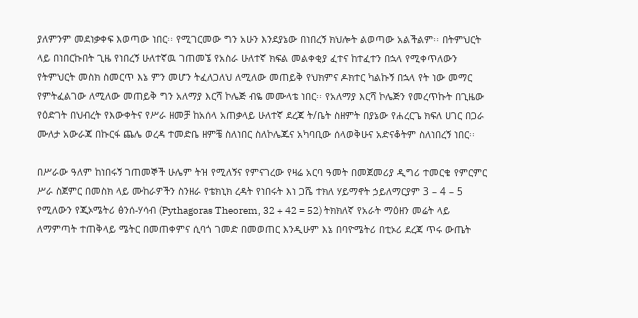ያለምንም መደነቃቀፍ እወጣው ነበር፡፡ የሚገርመው ግን አሁን እንደያኔው በነበረኝ ክህሎት ልወጣው አልችልም፡፡ በትምህርት ላይ በነበርኩበት ጊዜ የነበረኝ ሁለተኛዉ ገጠመኜ የአስራ ሁለተኛ ክፍል መልቀቂያ ፈተና ከተፈተን በኋላ የሚቀጥለውን የትምህርት መስክ ስመርጥ እኔ ምን መሆን ትፈለጋለህ ለሚለው መጠይቅ የህክምና ዶክተር ካልኩኝ በኋላ የት ነው መማር የምትፈልገው ለሚለው መጠይቅ ግን አለማያ እርሻ ኮሌጅ ብዬ መሙላቴ ነበር፡፡ የአለማያ እርሻ ኮሌጅን የመረጥኩት በጊዜው የዕድገት በህብረት የእውቀትና የሥራ ዘመቻ ከአሰላ አጠቃላይ ሁለተኛ ደረጃ ት/ቤት ስዘምት በያኔው የሐረርጌ ክፍለ ሀገር በጋራ ሙለታ አውራጃ በኩርፋ ጨሌ ወረዳ ተመድቤ ዘምቼ ስለነበር ስለኮሌጁና አካባቢው ሰላወቅሁና አድናቆትም ስለነበረኝ ነበር፡፡

በሥራው ዓለም ከነበሩኝ ገጠመኞች ሁሌም ትዝ የሚለኝና የምናገረው የዛሬ አርባ ዓመት በመጀመሪያ ዲግሪ ተመርቄ የምርምር ሥራ ስጀምር በመስክ ላይ ሙከራዎችን ስንዘራ የቴክኒክ ረዳት የነበሩት እነ ጋሼ ተክለ ሃይማኖት ኃይለማርያም 3 – 4 – 5 የሚለውን የጂኦሜትሪ ፅንሰ-ሃሳብ (Pythagoras Theorem, 32 + 42 = 52) ትክክለኛ የአራት ማዕዘን መሬት ላይ ለማምጣት ተጠቅላይ ሜትር በመጠቀምና ሲባጎ ገመድ በመወጠር እንዲሁም እኔ በባዮሜትሪ በቲኦሪ ደረጃ ጥሩ ውጤት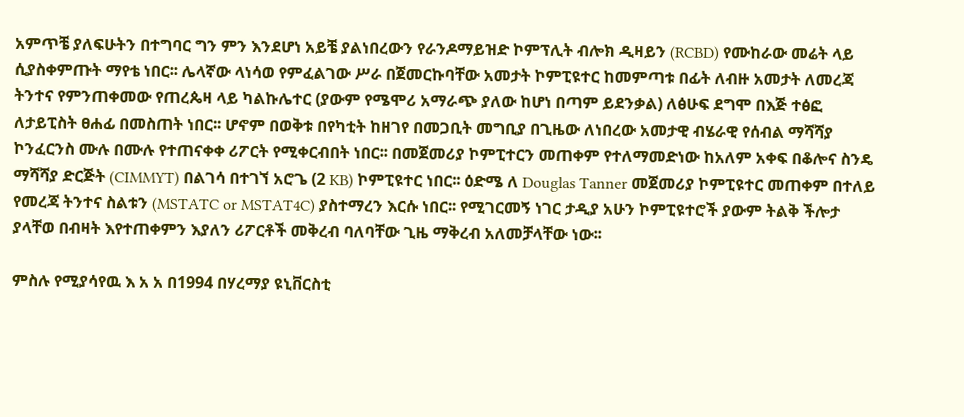አምጥቼ ያለፍሁትን በተግባር ግን ምን እንደሆነ አይቼ ያልነበረውን የራንዶማይዝድ ኮምፕሊት ብሎክ ዲዛይን (RCBD) የሙከራው መሬት ላይ ሲያስቀምጡት ማየቴ ነበር፡፡ ሌላኛው ላነሳወ የምፈልገው ሥራ በጀመርኩባቸው አመታት ኮምፒዩተር ከመምጣቱ በፊት ለብዙ አመታት ለመረጃ ትንተና የምንጠቀመው የጠረጴዛ ላይ ካልኩሌተር (ያውም የሜሞሪ አማራጭ ያለው ከሆነ በጣም ይደንቃል) ለፅሁፍ ደግሞ በእጅ ተፅፎ ለታይፒስት ፀሐፊ በመስጠት ነበር፡፡ ሆኖም በወቅቱ በየካቲት ከዘገየ በመጋቢት መግቢያ በጊዜው ለነበረው አመታዊ ብሄራዊ የሰብል ማሻሻያ ኮንፈርንስ ሙሉ በሙሉ የተጠናቀቀ ሪፖርት የሚቀርብበት ነበር፡፡ በመጀመሪያ ኮምፒተርን መጠቀም የተለማመድነው ከአለም አቀፍ በቆሎና ስንዴ ማሻሻያ ድርጅት (CIMMYT) በልገሳ በተገኘ አሮጌ (2 KB) ኮምፒዩተር ነበር፡፡ ዕድሜ ለ Douglas Tanner መጀመሪያ ኮምፒዩተር መጠቀም በተለይ የመረጃ ትንተና ስልቱን (MSTATC or MSTAT4C) ያስተማረን እርሱ ነበር፡፡ የሚገርመኝ ነገር ታዲያ አሁን ኮምፒዩተሮች ያውም ትልቅ ችሎታ ያላቸወ በብዛት እየተጠቀምን እያለን ሪፖርቶች መቅረብ ባለባቸው ጊዜ ማቅረብ አለመቻላቸው ነው፡፡

ምስሉ የሚያሳየዉ እ አ አ በ1994 በሃረማያ ዩኒቨርስቲ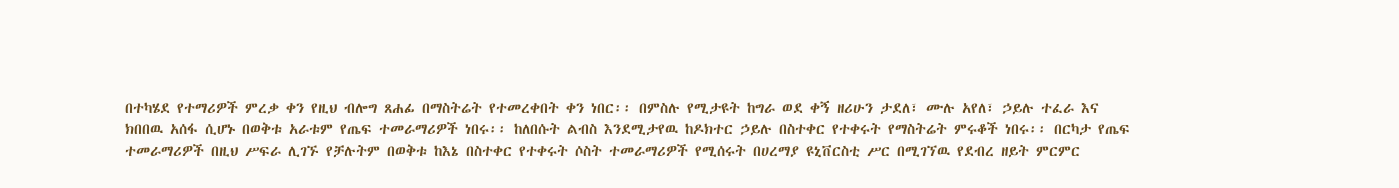በተካሄደ የተማሪዎች ምረቃ ቀን የዚህ ብሎግ ጸሐፊ በማስትሬት የተመረቀበት ቀን ነበር፡፡ በምስሉ የሚታዩት ከግራ ወደ ቀኝ ዘሪሁን ታደለ፣ ሙሉ አየለ፣ ኃይሉ ተፈራ እና ክበበዉ አሰፋ ሲሆኑ በወቅቱ አራቱም የጤፍ ተመራማሪዎች ነበሩ፡፡ ከለበሱት ልብስ እንደሚታየዉ ከዶክተር ኃይሉ በስተቀር የተቀሩት የማስትሬት ምሩቆች ነበሩ፡፡ በርካታ የጤፍ ተመራማሪዎች በዚህ ሥፍራ ሊገኙ የቻሉትም በወቅቱ ከእኔ በስተቀር የተቀሩት ሶስት ተመራማሪዎች የሚሰሩት በሀረማያ ዩኒቨርስቲ ሥር በሚገኘዉ የደብረ ዘይት ምርምር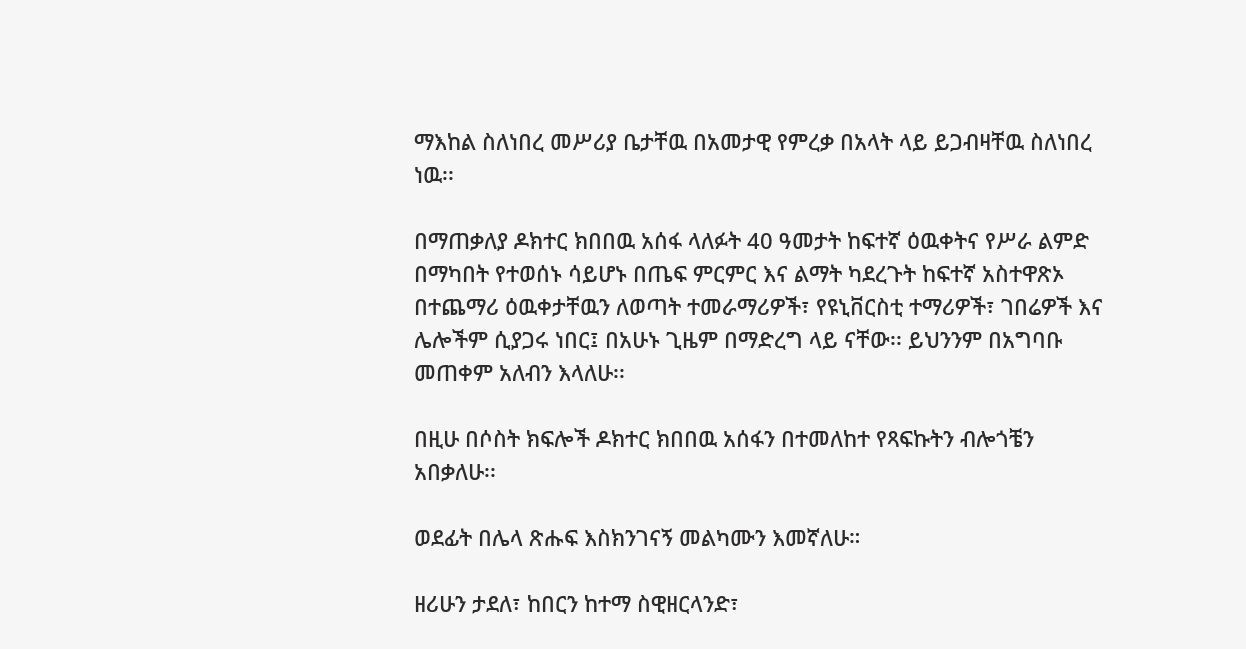ማእከል ስለነበረ መሥሪያ ቤታቸዉ በአመታዊ የምረቃ በአላት ላይ ይጋብዛቸዉ ስለነበረ ነዉ፡፡

በማጠቃለያ ዶክተር ክበበዉ አሰፋ ላለፉት 40 ዓመታት ከፍተኛ ዕዉቀትና የሥራ ልምድ በማካበት የተወሰኑ ሳይሆኑ በጤፍ ምርምር እና ልማት ካደረጉት ከፍተኛ አስተዋጽኦ በተጨማሪ ዕዉቀታቸዉን ለወጣት ተመራማሪዎች፣ የዩኒቨርስቲ ተማሪዎች፣ ገበሬዎች እና ሌሎችም ሲያጋሩ ነበር፤ በአሁኑ ጊዜም በማድረግ ላይ ናቸው፡፡ ይህንንም በአግባቡ መጠቀም አለብን እላለሁ፡፡

በዚሁ በሶስት ክፍሎች ዶክተር ክበበዉ አሰፋን በተመለከተ የጻፍኩትን ብሎጎቼን አበቃለሁ፡፡

ወደፊት በሌላ ጽሑፍ እስክንገናኝ መልካሙን እመኛለሁ።

ዘሪሁን ታደለ፣ ከበርን ከተማ ስዊዘርላንድ፣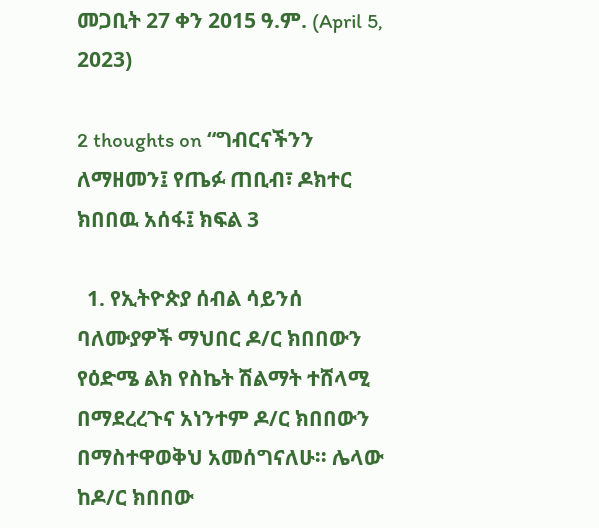መጋቢት 27 ቀን 2015 ዓ.ም. (April 5, 2023)

2 thoughts on “ግብርናችንን ለማዘመን፤ የጤፉ ጠቢብ፣ ዶክተር ክበበዉ አሰፋ፤ ክፍል 3

  1. የኢትዮጵያ ሰብል ሳይንሰ ባለሙያዎች ማህበር ዶ/ር ክበበውን የዕድሜ ልክ የስኬት ሽልማት ተሸላሚ በማደረረጉና አነንተም ዶ/ር ክበበውን በማስተዋወቅህ አመሰግናለሁ፡፡ ሌላው ከዶ/ር ክበበው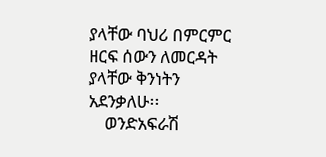ያላቸው ባህሪ በምርምር ዘርፍ ሰውን ለመርዳት ያላቸው ቅንነትን አደንቃለሁ፡፡
    ወንድአፍራሽ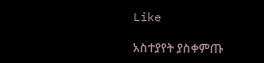Like

አስተያየት ያስቀምጡ